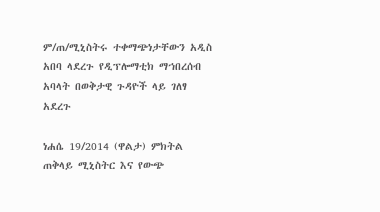ም/ጠ/ሚኒስትሩ ተቀማጭነታቸውን አዲስ አበባ ላደረጉ የዲፕሎማቲክ ማኀበረሰብ አባላት በወቅታዊ ጉዳዮች ላይ ገለፃ አደረጉ

ነሐሴ 19/2014 (ዋልታ) ምክትል ጠቅላይ ሚኒስትር እና የውጭ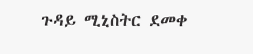ጉዳይ ሚኒስትር ደመቀ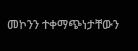መኮንን ተቀማጭነታቸውን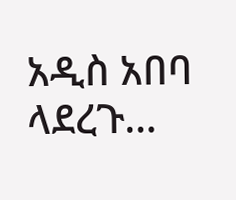አዲስ አበባ ላደረጉ…